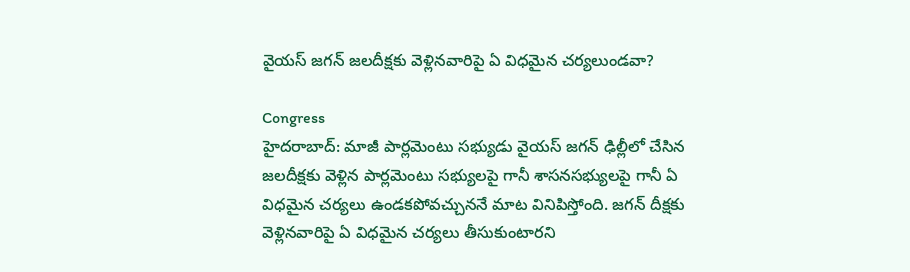వైయస్ జగన్ జలదీక్షకు వెళ్లినవారిపై ఏ విధమైన చర్యలుండవా?

Congress
హైదరాబాద్: మాజీ పార్లమెంటు సభ్యుడు వైయస్ జగన్ ఢిల్లీలో చేసిన జలదీక్షకు వెళ్లిన పార్లమెంటు సభ్యులపై గానీ శాసనసభ్యులపై గానీ ఏ విధమైన చర్యలు ఉండకపోవచ్చుననే మాట వినిపిస్తోంది. జగన్ దీక్షకు వెళ్లినవారిపై ఏ విధమైన చర్యలు తీసుకుంటారని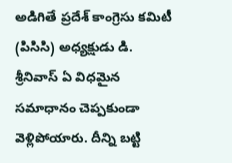అడిగితే ప్రదేశ్ కాంగ్రెసు కమిటీ (పిసిసి) అధ్యక్షుడు డి. శ్రీనివాస్ ఏ విధమైన సమాధానం చెప్పకుండా వెళ్లిపోయారు. దీన్ని బట్టి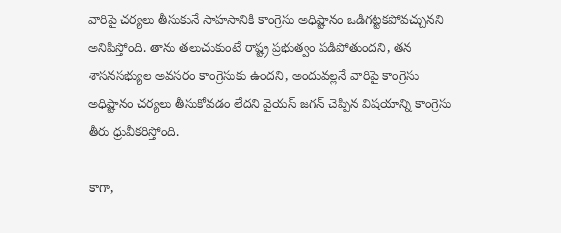వారిపై చర్యలు తీసుకునే సాహసానికి కాంగ్రెసు అధిష్టానం ఒడిగట్టకపోవచ్చునని అనిపిస్తోంది. తాను తలుచుకుంటే రాష్ట్ర ప్రభుత్వం పడిపోతుందని, తన శాసనసభ్యుల అవసరం కాంగ్రెసుకు ఉందని, అందువల్లనే వారిపై కాంగ్రెసు అధిష్టానం చర్యలు తీసుకోవడం లేదని వైయస్ జగన్ చెప్పిన విషయాన్ని కాంగ్రెసు తీరు ధ్రువీకరిస్తోంది.

కాగా,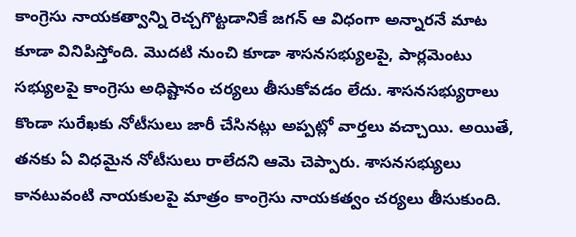కాంగ్రెసు నాయకత్వాన్ని రెచ్చగొట్టడానికే జగన్ ఆ విధంగా అన్నారనే మాట కూడా వినిపిస్తోంది. మొదటి నుంచి కూడా శాసనసభ్యులపై, పార్లమెంటు సభ్యులపై కాంగ్రెసు అధిష్టానం చర్యలు తీసుకోవడం లేదు. శాసనసభ్యురాలు కొండా సురేఖకు నోటీసులు జారీ చేసినట్లు అప్పట్లో వార్తలు వచ్చాయి. అయితే, తనకు ఏ విధమైన నోటీసులు రాలేదని ఆమె చెప్పారు. శాసనసభ్యులు కానటువంటి నాయకులపై మాత్రం కాంగ్రెసు నాయకత్వం చర్యలు తీసుకుంది.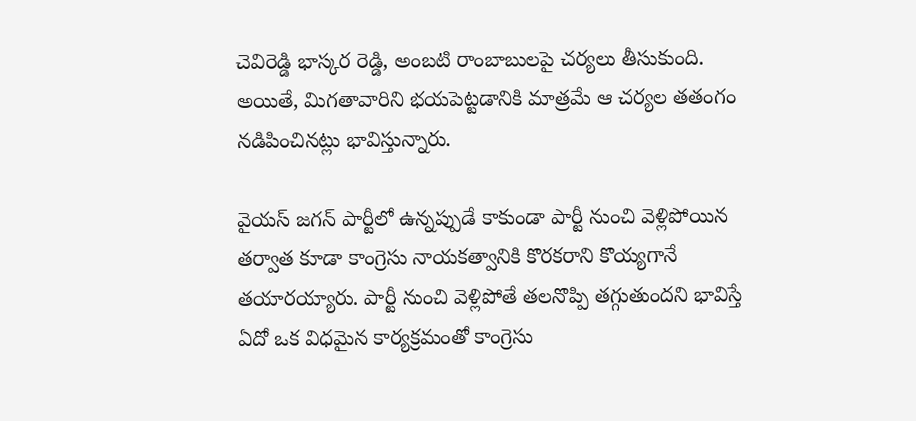చెవిరెడ్డి భాస్కర రెడ్డి, అంబటి రాంబాబులపై చర్యలు తీసుకుంది. అయితే, మిగతావారిని భయపెట్టడానికి మాత్రమే ఆ చర్యల తతంగం నడిపించినట్లు భావిస్తున్నారు.

వైయస్ జగన్ పార్టీలో ఉన్నప్పుడే కాకుండా పార్టీ నుంచి వెళ్లిపోయిన తర్వాత కూడా కాంగ్రెసు నాయకత్వానికి కొరకరాని కొయ్యగానే తయారయ్యారు. పార్టీ నుంచి వెళ్లిపోతే తలనొప్పి తగ్గుతుందని భావిస్తే ఏదో ఒక విధమైన కార్యక్రమంతో కాంగ్రెసు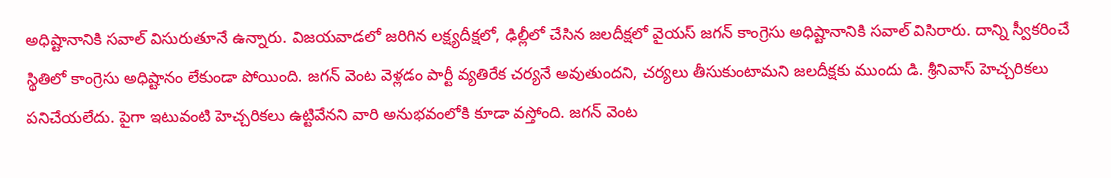అధిష్టానానికి సవాల్ విసురుతూనే ఉన్నారు. విజయవాడలో జరిగిన లక్ష్యదీక్షలో, ఢిల్లీలో చేసిన జలదీక్షలో వైయస్ జగన్ కాంగ్రెసు అధిష్టానానికి సవాల్ విసిరారు. దాన్ని స్వీకరించే స్థితిలో కాంగ్రెసు అధిష్టానం లేకుండా పోయింది. జగన్ వెంట వెళ్లడం పార్టీ వ్యతిరేక చర్యనే అవుతుందని, చర్యలు తీసుకుంటామని జలదీక్షకు ముందు డి. శ్రీనివాస్ హెచ్చరికలు పనిచేయలేదు. పైగా ఇటువంటి హెచ్చరికలు ఉట్టివేనని వారి అనుభవంలోకి కూడా వస్తోంది. జగన్ వెంట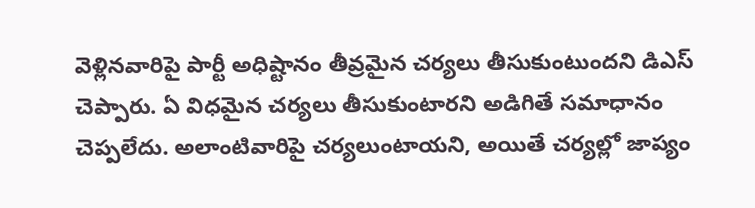వెళ్లినవారిపై పార్టీ అధిష్టానం తీవ్రమైన చర్యలు తీసుకుంటుందని డిఎస్ చెప్పారు. ఏ విధమైన చర్యలు తీసుకుంటారని అడిగితే సమాధానం చెప్పలేదు. అలాంటివారిపై చర్యలుంటాయని, అయితే చర్యల్లో జాప్యం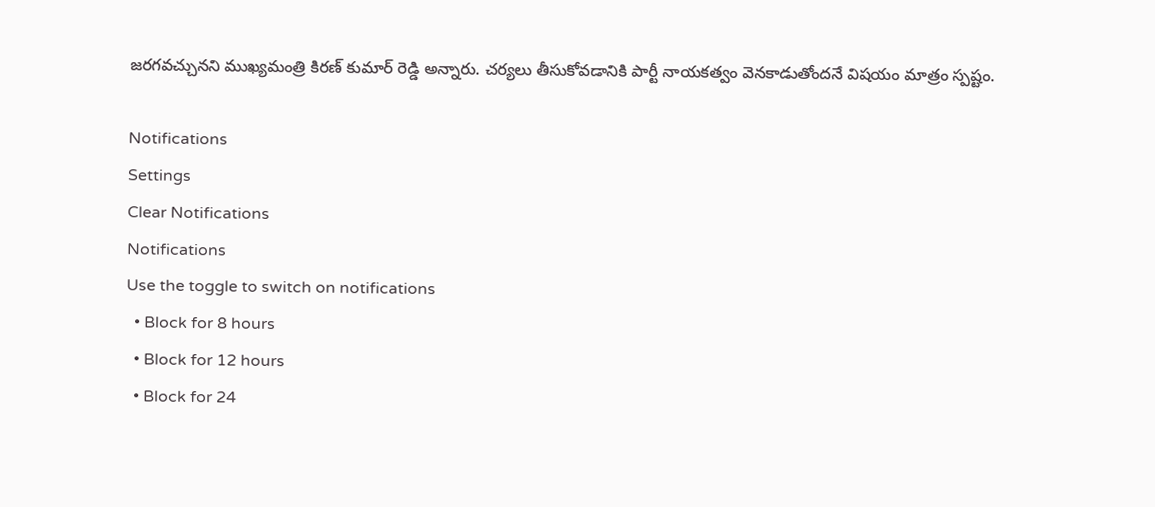జరగవచ్చునని ముఖ్యమంత్రి కిరణ్ కుమార్ రెడ్డి అన్నారు. చర్యలు తీసుకోవడానికి పార్టీ నాయకత్వం వెనకాడుతోందనే విషయం మాత్రం స్పష్టం.

Notifications
Settings
Clear Notifications
Notifications
Use the toggle to switch on notifications
  • Block for 8 hours
  • Block for 12 hours
  • Block for 24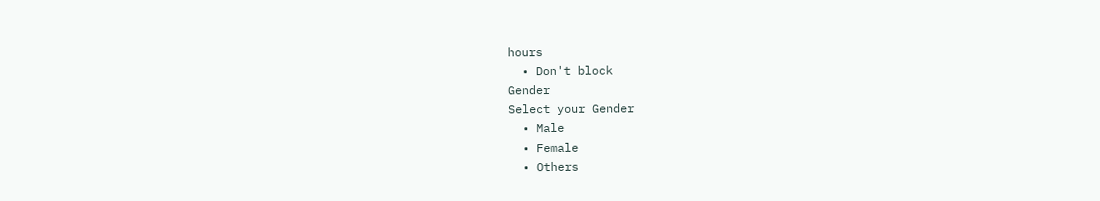hours
  • Don't block
Gender
Select your Gender
  • Male
  • Female
  • Others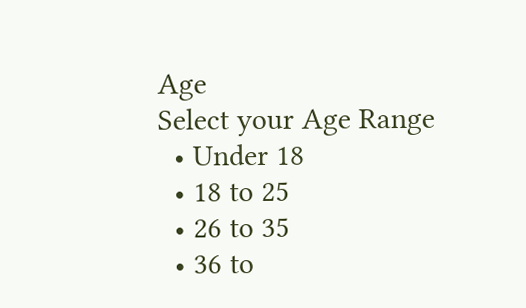Age
Select your Age Range
  • Under 18
  • 18 to 25
  • 26 to 35
  • 36 to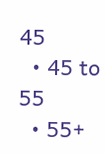45
  • 45 to 55
  • 55+